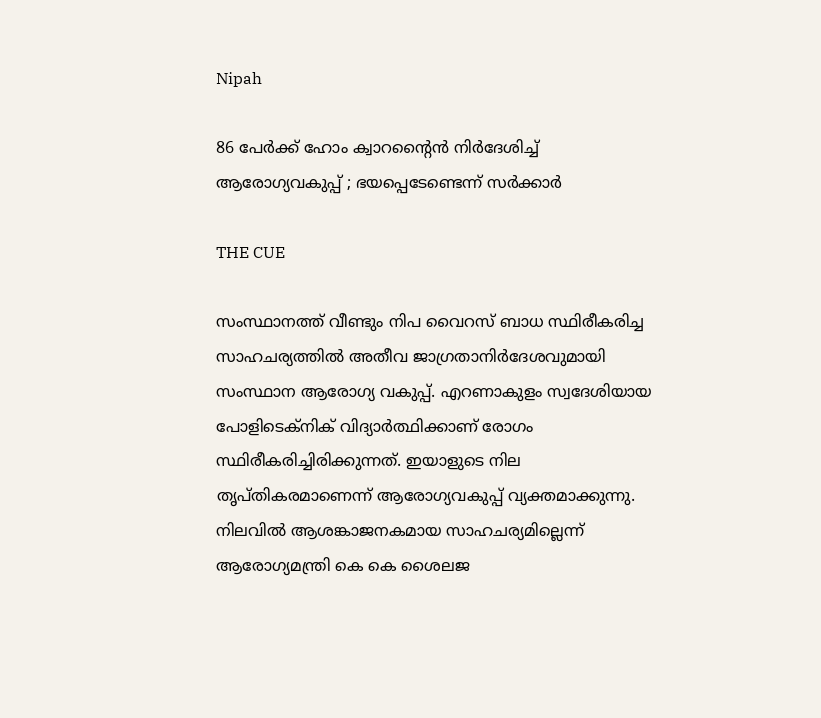Nipah

86 പേര്‍ക്ക് ഹോം ക്വാറന്റൈന്‍ നിര്‍ദേശിച്ച് ആരോഗ്യവകുപ്പ് ; ഭയപ്പെടേണ്ടെന്ന് സര്‍ക്കാര്‍

THE CUE

സംസ്ഥാനത്ത് വീണ്ടും നിപ വൈറസ് ബാധ സ്ഥിരീകരിച്ച സാഹചര്യത്തില്‍ അതീവ ജാഗ്രതാനിര്‍ദേശവുമായി സംസ്ഥാന ആരോഗ്യ വകുപ്പ്. എറണാകുളം സ്വദേശിയായ പോളിടെക്‌നിക് വിദ്യാര്‍ത്ഥിക്കാണ് രോഗം സ്ഥിരീകരിച്ചിരിക്കുന്നത്. ഇയാളുടെ നില തൃപ്തികരമാണെന്ന് ആരോഗ്യവകുപ്പ് വ്യക്തമാക്കുന്നു. നിലവില്‍ ആശങ്കാജനകമായ സാഹചര്യമില്ലെന്ന് ആരോഗ്യമന്ത്രി കെ കെ ശൈലജ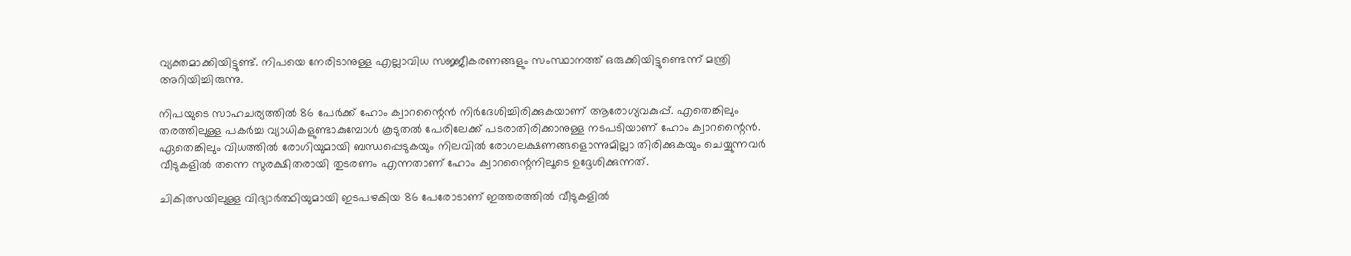വ്യക്തമാക്കിയിട്ടുണ്ട്. നിപയെ നേരിടാനുള്ള എല്ലാവിധ സജ്ജീകരണങ്ങളും സംസ്ഥാനത്ത് ഒരുക്കിയിട്ടുണ്ടെന്ന് മന്ത്രി അറിയിച്ചിരുന്നു.

നിപയുടെ സാഹചര്യത്തില്‍ 86 പേര്‍ക്ക് ഹോം ക്വാറന്റൈന്‍ നിര്‍ദേശിച്ചിരിക്കുകയാണ് ആരോഗ്യവകുപ്പ്. എതെങ്കിലും തരത്തിലുള്ള പകര്‍ച്ച വ്യാധികളുണ്ടാകുമ്പോള്‍ കൂടുതല്‍ പേരിലേക്ക് പടരാതിരിക്കാനുള്ള നടപടിയാണ് ഹോം ക്വാറന്റൈന്‍. ഏതെങ്കിലും വിധത്തില്‍ രോഗിയുമായി ബന്ധപ്പെടുകയും നിലവില്‍ രോഗലക്ഷണങ്ങളൊന്നുമില്ലാ തിരിക്കുകയും ചെയ്യുന്നവര്‍ വീടുകളില്‍ തന്നെ സുരക്ഷിതരായി തുടരണം എന്നതാണ് ഹോം ക്വാറന്റൈനിലൂടെ ഉദ്ദേശിക്കുന്നത്.

ചികിത്സയിലുള്ള വിദ്യാര്‍ത്ഥിയുമായി ഇടപഴകിയ 86 പേരോടാണ് ഇത്തരത്തില്‍ വീടുകളില്‍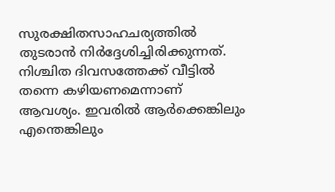സുരക്ഷിതസാഹചര്യത്തില്‍ തുടരാന്‍ നിര്‍ദ്ദേശിച്ചിരിക്കുന്നത്. നിശ്ചിത ദിവസത്തേക്ക് വീട്ടില്‍ തന്നെ കഴിയണമെന്നാണ് ആവശ്യം. ഇവരില്‍ ആര്‍ക്കെങ്കിലും എന്തെങ്കിലും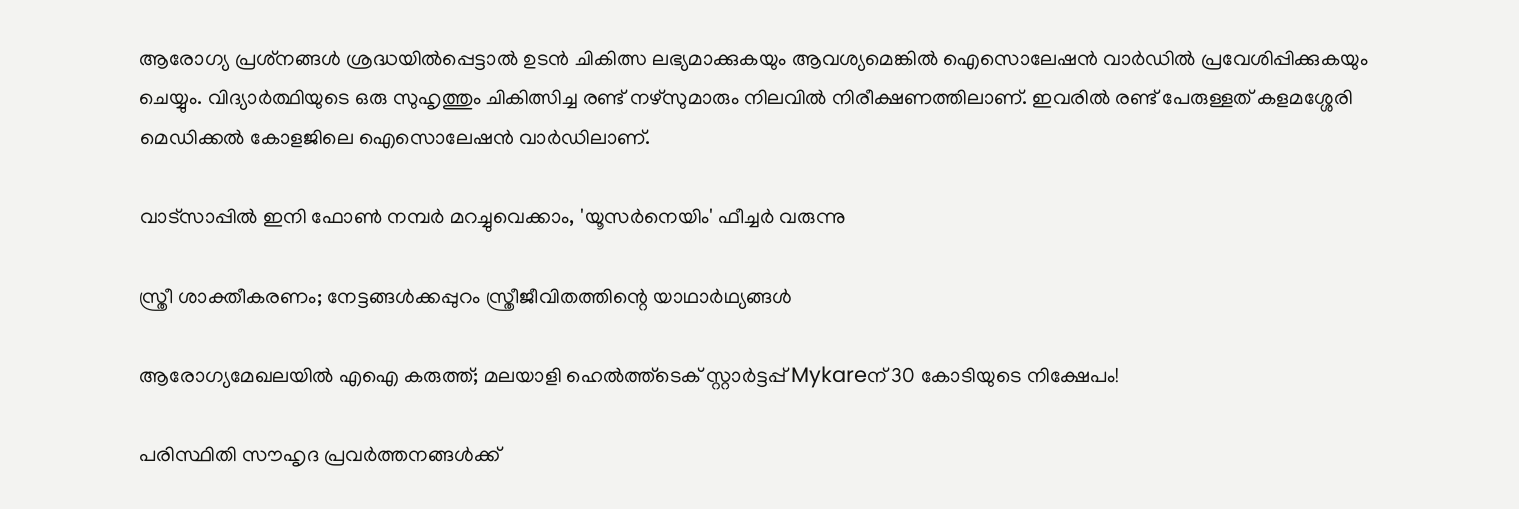ആരോഗ്യ പ്രശ്‌നങ്ങള്‍ ശ്രദ്ധയില്‍പ്പെട്ടാല്‍ ഉടന്‍ ചികിത്സ ലഭ്യമാക്കുകയും ആവശ്യമെങ്കില്‍ ഐസൊലേഷന്‍ വാര്‍ഡില്‍ പ്രവേശിപ്പിക്കുകയും ചെയ്യും. വിദ്യാര്‍ത്ഥിയുടെ ഒരു സുഹൃത്തും ചികിത്സിച്ച രണ്ട് നഴ്‌സുമാരും നിലവില്‍ നിരീക്ഷണത്തിലാണ്. ഇവരില്‍ രണ്ട് പേരുള്ളത് കളമശ്ശേരി മെഡിക്കല്‍ കോളജിലെ ഐസൊലേഷന്‍ വാര്‍ഡിലാണ്.

വാട്‌സാപ്പിൽ ഇനി ഫോൺ നമ്പർ മറച്ചുവെക്കാം, 'യൂസർനെയിം' ഫീച്ചർ വരുന്നു

സ്ത്രീ ശാക്തീകരണം; നേട്ടങ്ങള്‍ക്കപ്പുറം സ്ത്രീജീവിതത്തിന്റെ യാഥാര്‍ഥ്യങ്ങള്‍

ആരോഗ്യമേഖലയിൽ എഐ കരുത്ത്; മലയാളി ഹെൽത്ത്‌ടെക് സ്റ്റാർട്ടപ്പ് Mykareന് 30 കോടിയുടെ നിക്ഷേപം!

പരിസ്ഥിതി സൗഹൃദ പ്രവർത്തനങ്ങൾക്ക്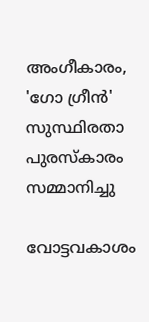അംഗീകാരം, 'ഗോ ഗ്രീൻ' സുസ്ഥിരതാ പുരസ്കാരം സമ്മാനിച്ചു

വോട്ടവകാശം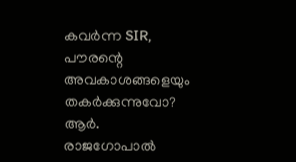കവർന്ന SIR, പൗരന്റെ അവകാശങ്ങളെയും തകർക്കുന്നുവോ? ആർ. രാജഗോപാൽ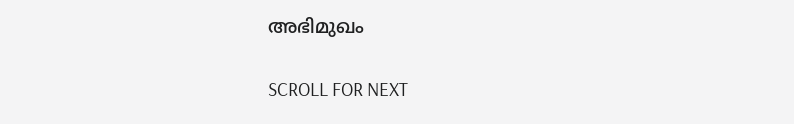അഭിമുഖം

SCROLL FOR NEXT